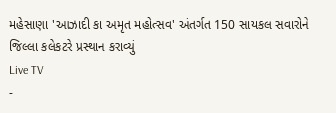મહેસાણા 'આઝાદી કા અમૃત મહોત્સવ' અંતર્ગત 150 સાયકલ સવારોને જિલ્લા કલેકટરે પ્રસ્થાન કરાવ્યું
Live TV
-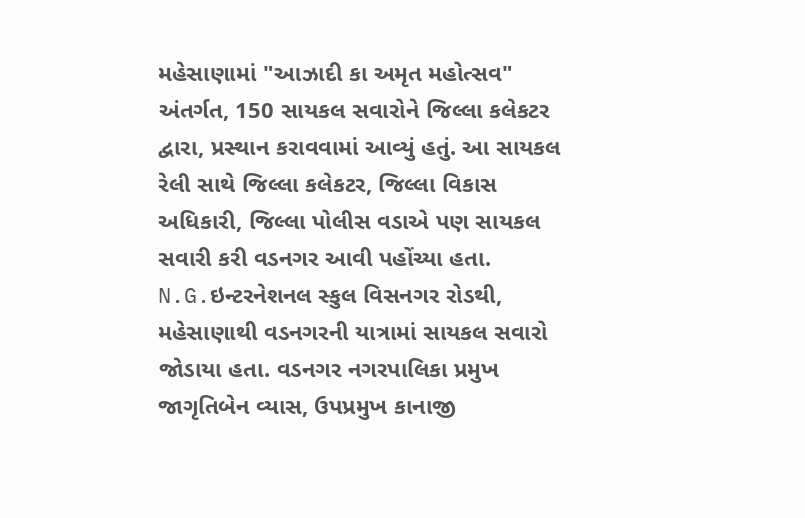મહેસાણામાં "આઝાદી કા અમૃત મહોત્સવ" અંતર્ગત, 150 સાયકલ સવારોને જિલ્લા કલેકટર દ્વારા, પ્રસ્થાન કરાવવામાં આવ્યું હતું. આ સાયકલ રેલી સાથે જિલ્લા કલેકટર, જિલ્લા વિકાસ અધિકારી, જિલ્લા પોલીસ વડાએ પણ સાયકલ સવારી કરી વડનગર આવી પહોંચ્યા હતા. N.G.ઇન્ટરનેશનલ સ્કુલ વિસનગર રોડથી, મહેસાણાથી વડનગરની યાત્રામાં સાયકલ સવારો જોડાયા હતા. વડનગર નગરપાલિકા પ્રમુખ જાગૃતિબેન વ્યાસ, ઉપપ્રમુખ કાનાજી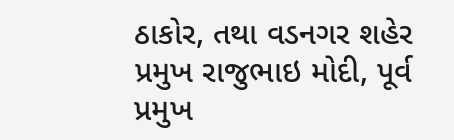ઠાકોર, તથા વડનગર શહેર પ્રમુખ રાજુભાઇ મોદી, પૂર્વ પ્રમુખ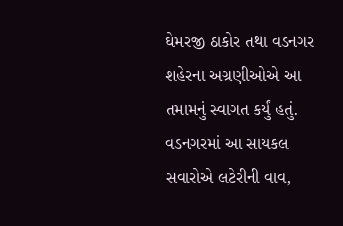ઘેમરજી ઠાકોર તથા વડનગર શહેરના અગ્રણીઓએ આ તમામનું સ્વાગત કર્યું હતું. વડનગરમાં આ સાયકલ સવારોએ લટેરીની વાવ,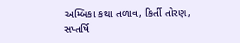અમ્બિકા કથા તળાવ, કિર્તી તોરણ, સપ્તર્ષિ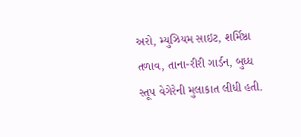અરો, મ્યુઝિયમ સાઇટ, શર્મિષ્ઠા તળાવ, તાના-રીરી ગાર્ડન, બુધ્ધ સ્તૂપ વેગેરેની મુલાકાત લીધી હતી.